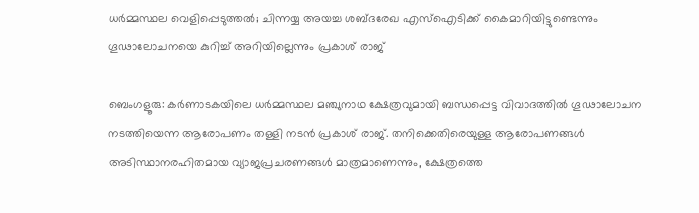ധർമ്മസ്ഥല വെളിപ്പെടുത്തല്‍; ചിന്നയ്യ അയച്ച ശബ്ദരേഖ എസ്ഐടിക്ക് കൈമാറിയിട്ടുണ്ടെന്നും ഗൂഢാലോചനയെ കുറിച്ച് അറിയില്ലെന്നും പ്രകാശ് രാജ്

ബെംഗളൂരു: കർണാടകയിലെ ധർമ്മസ്ഥല മഞ്ചുനാഥ ക്ഷേത്രവുമായി ബന്ധപ്പെട്ട വിവാദത്തിൽ ഗൂഢാലോചന നടത്തിയെന്ന ആരോപണം തള്ളി നടൻ പ്രകാശ് രാജ്. തനിക്കെതിരെയുള്ള ആരോപണങ്ങൾ അടിസ്ഥാനരഹിതമായ വ്യാജപ്രചരണങ്ങൾ മാത്രമാണെന്നും, ക്ഷേത്രത്തെ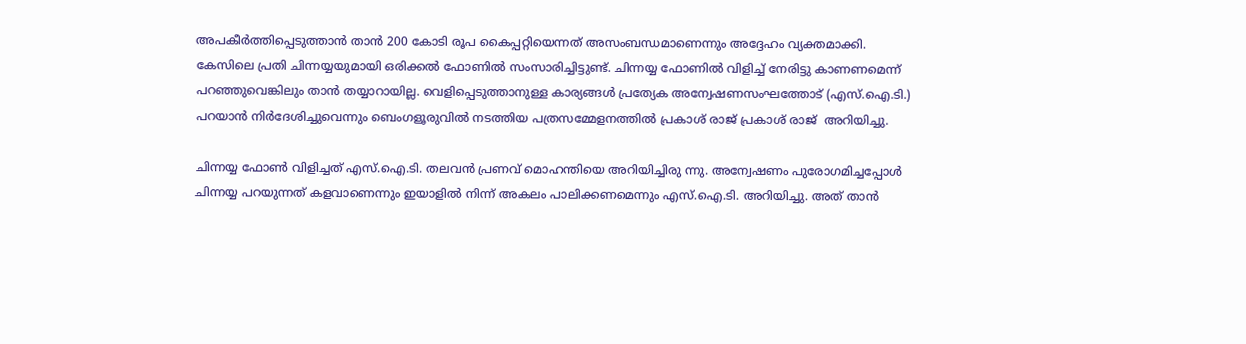അപകീർത്തിപ്പെടുത്താൻ താൻ 200 കോടി രൂപ കൈപ്പറ്റിയെന്നത് അസംബന്ധമാണെന്നും അദ്ദേഹം വ്യക്തമാക്കി. കേസിലെ പ്രതി ചിന്നയ്യയുമായി ഒരിക്കൽ ഫോണിൽ സംസാരിച്ചിട്ടുണ്ട്. ചിന്നയ്യ ഫോണിൽ വിളിച്ച് നേരിട്ടു കാണണമെന്ന് പറഞ്ഞുവെങ്കിലും താൻ തയ്യാറായില്ല. വെളിപ്പെടുത്താനുള്ള കാര്യങ്ങൾ പ്രത്യേക അന്വേഷണസംഘത്തോട് (എസ്.ഐ.ടി.) പറയാൻ നിർദേശിച്ചുവെന്നും ബെംഗളൂരുവിൽ നടത്തിയ പത്രസമ്മേളനത്തിൽ പ്രകാശ് രാജ് പ്രകാശ് രാജ്  അറിയിച്ചു.

ചിന്നയ്യ ഫോൺ വിളിച്ചത് എസ്.ഐ.ടി. തലവൻ പ്രണവ് മൊഹന്തിയെ അറിയിച്ചിരു ന്നു. അന്വേഷണം പുരോഗമിച്ചപ്പോൾ ചിന്നയ്യ പറയുന്നത് കളവാണെന്നും ഇയാളിൽ നിന്ന് അകലം പാലിക്കണമെന്നും എസ്.ഐ.ടി. അറിയിച്ചു. അത് താൻ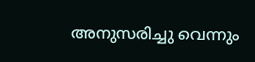അനുസരിച്ചു വെന്നും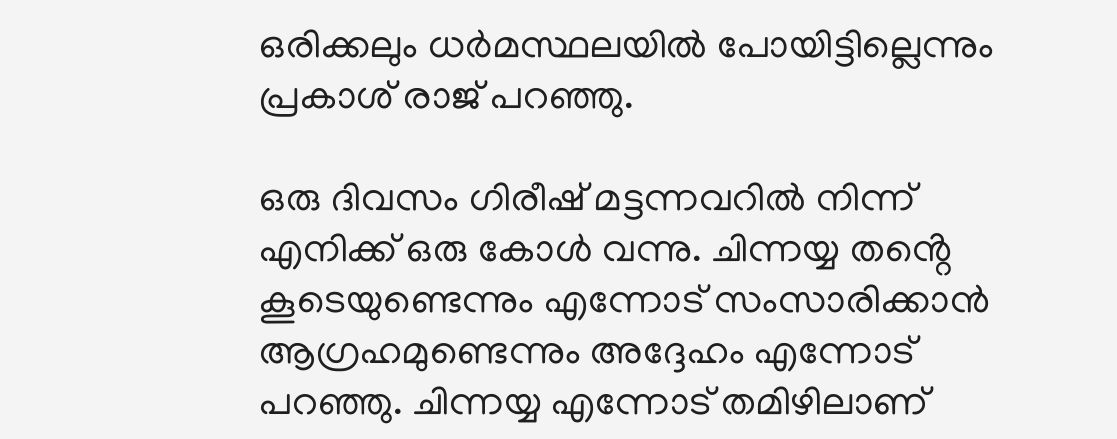ഒരിക്കലും ധർമസ്ഥലയിൽ പോയിട്ടില്ലെന്നും പ്രകാശ് രാജ് പറഞ്ഞു.

ഒരു ദിവസം ഗിരീഷ് മട്ടന്നവറിൽ നിന്ന് എനിക്ക് ഒരു കോൾ വന്നു. ചിന്നയ്യ തൻ്റെ കൂടെയുണ്ടെന്നും എന്നോട് സംസാരിക്കാൻ ആഗ്രഹമുണ്ടെന്നും അദ്ദേഹം എന്നോട് പറഞ്ഞു. ചിന്നയ്യ എന്നോട് തമിഴിലാണ്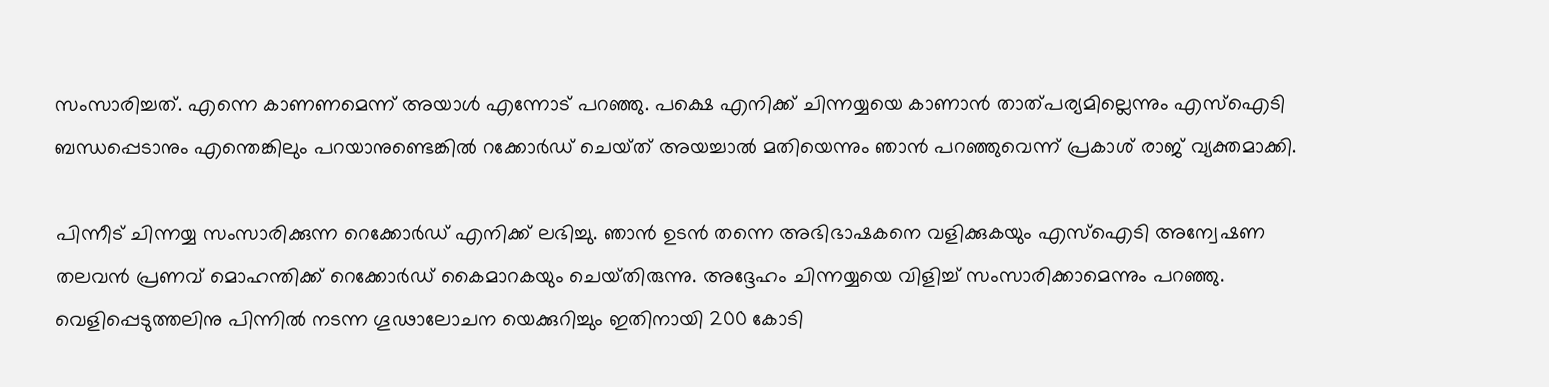സംസാരിച്ചത്. എന്നെ കാണണമെന്ന് അയാൾ എന്നോട് പറഞ്ഞു. പക്ഷെ എനിക്ക് ചിന്നയ്യയെ കാണാൻ താത്‌പര്യമില്ലെന്നും എസ്‌ഐടി ബന്ധപ്പെടാനും എന്തെങ്കിലും പറയാനുണ്ടെങ്കിൽ റക്കോർഡ് ചെയ്‌ത് അയച്ചാൽ മതിയെന്നും ഞാൻ പറഞ്ഞുവെന്ന് പ്രകാശ് രാജ് വ്യക്തമാക്കി.

പിന്നീട് ചിന്നയ്യ സംസാരിക്കുന്ന റെക്കോർഡ് എനിക്ക് ലഭിച്ചു. ഞാൻ ഉടൻ തന്നെ അഭിഭാഷകനെ വളിക്കുകയും എസ്‌ഐടി അന്വേഷണ തലവൻ പ്രണവ് മൊഹന്തിക്ക് റെക്കോർഡ് കൈമാറകയും ചെയ്‌തിരുന്നു. അദ്ദേഹം ചിന്നയ്യയെ വിളിച്ച് സംസാരിക്കാമെന്നും പറഞ്ഞു. വെളിപ്പെടുത്തലിനു പിന്നിൽ നടന്ന ഗൂഢാലോചന യെക്കുറിച്ചും ഇതിനായി 200 കോടി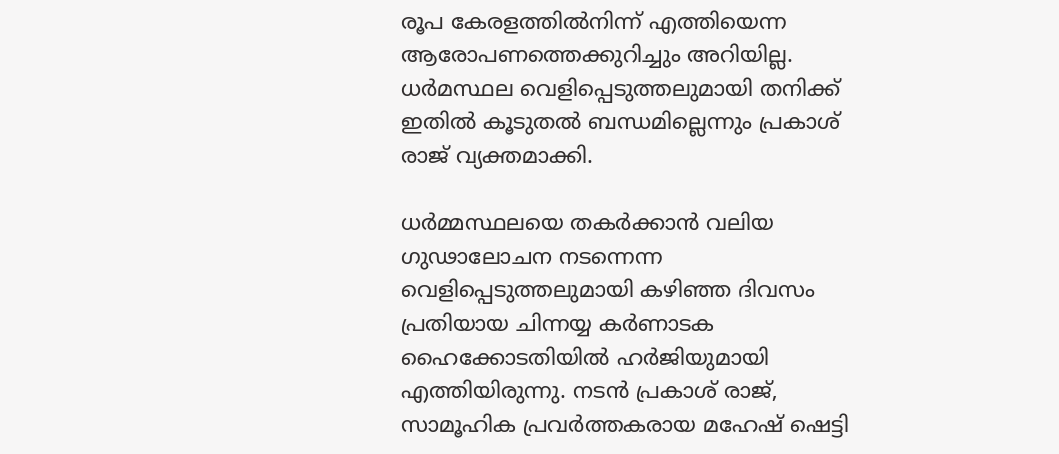രൂപ കേരളത്തിൽനിന്ന് എത്തിയെന്ന ആരോപണത്തെക്കുറിച്ചും അറിയില്ല. ധർമസ്ഥല വെളിപ്പെടുത്തലുമായി തനിക്ക് ഇതിൽ കൂടുതൽ ബന്ധമില്ലെന്നും പ്രകാശ് രാജ് വ്യക്തമാക്കി.

ധർമ്മസ്ഥലയെ തകർക്കാൻ വലിയ ഗുഢാലോചന നടന്നെന്ന വെളിപ്പെടുത്തലുമായി കഴിഞ്ഞ ദിവസം പ്രതിയായ ചിന്നയ്യ കർണാടക ഹൈക്കോടതിയിൽ ഹർജിയുമായി എത്തിയിരുന്നു. നടൻ പ്രകാശ് രാജ്, സാമൂഹിക പ്രവർത്തകരായ മഹേഷ് ഷെട്ടി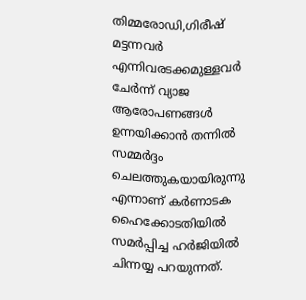തിമ്മരോഡി,ഗിരീഷ് മട്ടന്നവർ എന്നിവരടക്കമുള്ളവർ ചേർന്ന് വ്യാജ ആരോപണങ്ങൾ ഉന്നയിക്കാൻ തന്നിൽ സമ്മർദ്ദം ചെലത്തുകയായിരുന്നു എന്നാണ് കർണാടക ഹൈക്കോടതിയിൽ സമർപ്പിച്ച ഹർജിയിൽ ചിന്നയ്യ പറയുന്നത്.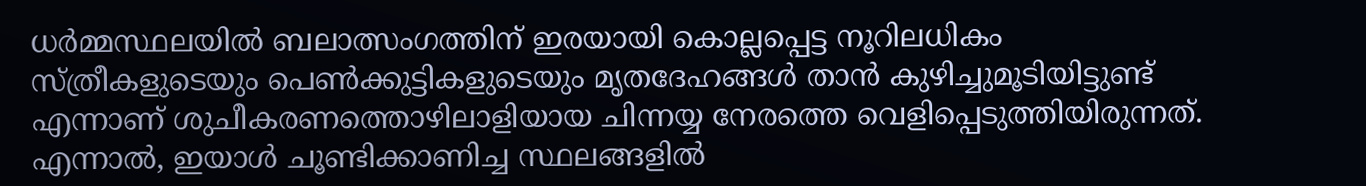ധർമ്മസ്ഥലയിൽ ബലാത്സംഗത്തിന് ഇരയായി കൊല്ലപ്പെട്ട നൂറിലധികം സ്ത്രീകളുടെയും പെൺക്കുട്ടികളുടെയും മൃതദേഹങ്ങൾ താൻ കുഴിച്ചുമൂടിയിട്ടുണ്ട് എന്നാണ് ശുചീകരണത്തൊഴിലാളിയായ ചിന്നയ്യ നേരത്തെ വെളിപ്പെടുത്തിയിരുന്നത്. എന്നാൽ, ഇയാൾ ചൂണ്ടിക്കാണിച്ച സ്ഥലങ്ങളിൽ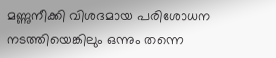മണ്ണുനീക്കി വിശദമായ പരിശോധന നടത്തിയെങ്കിലും ഒന്നും തന്നെ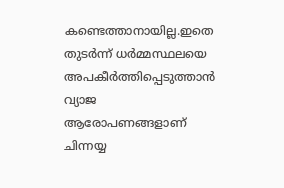കണ്ടെത്താനായില്ല.ഇതെ തുടർന്ന് ധർമ്മസ്ഥലയെ അപകീർത്തിപ്പെടുത്താൻ വ്യാജ ആരോപണങ്ങളാണ് ചിന്നയ്യ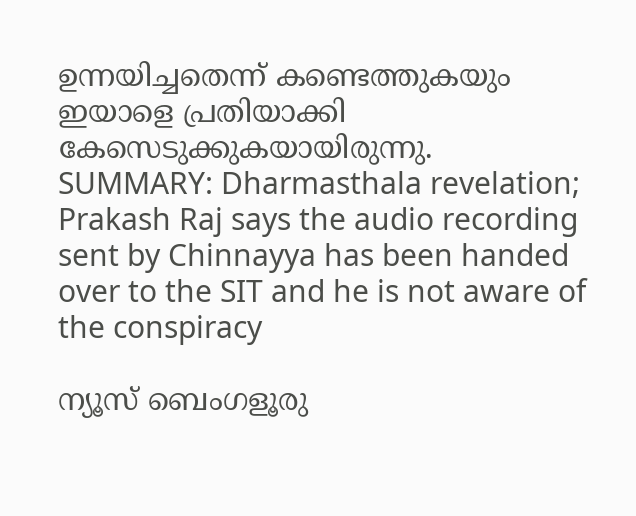ഉന്നയിച്ചതെന്ന് കണ്ടെത്തുകയും ഇയാളെ പ്രതിയാക്കി കേസെടുക്കുകയായിരുന്നു.
SUMMARY: Dharmasthala revelation; Prakash Raj says the audio recording sent by Chinnayya has been handed over to the SIT and he is not aware of the conspiracy

ന്യൂസ് ബെംഗളൂരു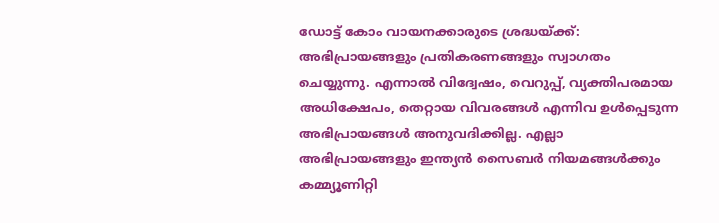ഡോട്ട് കോം വായനക്കാരുടെ ശ്രദ്ധയ്ക്ക്: അഭിപ്രായങ്ങളും പ്രതികരണങ്ങളും സ്വാഗതം ചെയ്യുന്നു. എന്നാൽ വിദ്വേഷം, വെറുപ്പ്, വ്യക്തിപരമായ അധിക്ഷേപം, തെറ്റായ വിവരങ്ങൾ എന്നിവ ഉൾപ്പെടുന്ന അഭിപ്രായങ്ങൾ അനുവദിക്കില്ല. എല്ലാ അഭിപ്രായങ്ങളും ഇന്ത്യൻ സൈബർ നിയമങ്ങൾക്കും കമ്മ്യൂണിറ്റി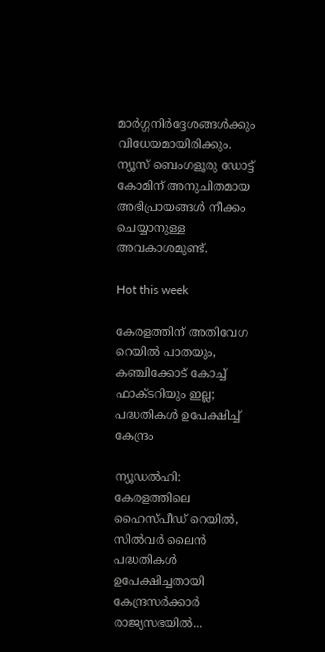മാർഗ്ഗനിർദ്ദേശങ്ങൾക്കും വിധേയമായിരിക്കും. ന്യൂസ് ബെംഗളൂരു ഡോട്ട് കോമിന് അനുചിതമായ അഭിപ്രായങ്ങൾ നീക്കം ചെയ്യാനുള്ള അവകാശമുണ്ട്.

Hot this week

കേരളത്തിന് അതിവേഗ റെയില്‍ പാതയും, കഞ്ചിക്കോട് കോച്ച് ഫാക്ടറിയും ഇല്ല; പദ്ധതികള്‍ ഉപേക്ഷിച്ച് കേന്ദ്രം

ന്യൂഡൽഹി: കേരളത്തിലെ ഹൈസ്പീഡ് റെയിൽ, സിൽവർ ലൈൻ പദ്ധതികൾ ഉപേക്ഷിച്ചതായി കേന്ദ്രസർക്കാർ രാജ്യസഭയിൽ...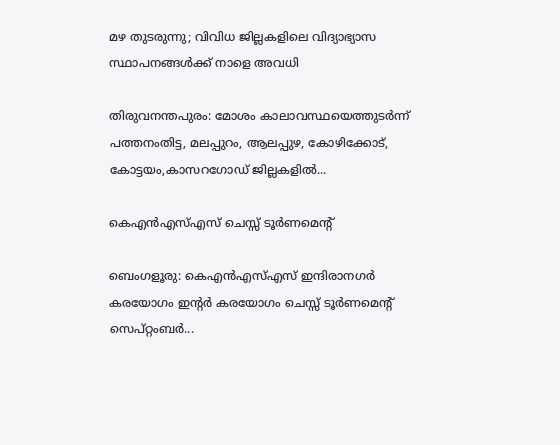മഴ തുടരുന്നു; വിവിധ ജില്ലകളിലെ വിദ്യാഭ്യാസ സ്ഥാപനങ്ങള്‍ക്ക് നാളെ അവധി

തിരുവനന്തപുരം: മോശം കാലാവസ്ഥയെത്തുടര്‍ന്ന് പത്തനംതിട്ട, മലപ്പുറം, ആലപ്പുഴ, കോഴിക്കോട്, കോട്ടയം,കാസറഗോഡ് ജില്ലകളില്‍...

കെഎൻഎസ്എസ് ചെസ്സ് ടൂർണമെന്റ്

ബെംഗളൂരു: കെഎൻഎസ്എസ് ഇന്ദിരാനഗർ കരയോഗം ഇന്റർ കരയോഗം ചെസ്സ് ടൂർണമെന്റ് സെപ്റ്റംബർ...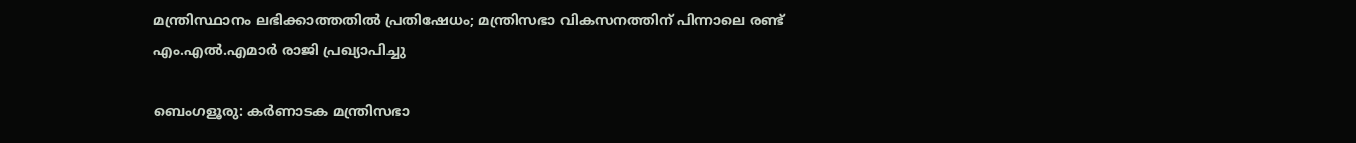മന്ത്രിസ്ഥാനം ലഭിക്കാത്തതിൽ പ്രതിഷേധം; മന്ത്രിസഭാ വികസനത്തിന് പിന്നാലെ രണ്ട് എം.എൽ.എമാർ രാജി പ്രഖ്യാപിച്ചു

ബെംഗളൂരു: കർണാടക മന്ത്രിസഭാ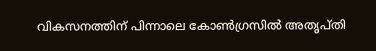വികസനത്തിന് പിന്നാലെ കോൺഗ്രസിൽ അതൃപ്തി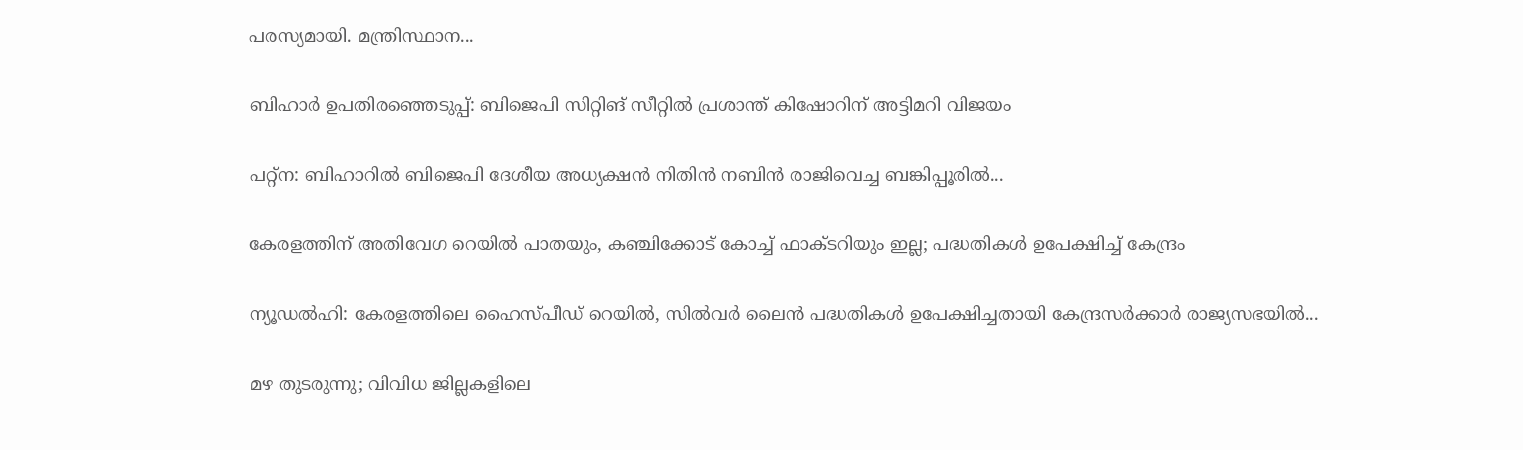പരസ്യമായി. മന്ത്രിസ്ഥാന...

ബിഹാര്‍ ഉപതിരഞ്ഞെടുപ്പ്: ബിജെപി സിറ്റിങ് സീറ്റില്‍ പ്രശാന്ത് കിഷോറിന് അട്ടിമറി വിജയം

പറ്റ്‌ന: ബിഹാറില്‍ ബിജെപി ദേശീയ അധ്യക്ഷന്‍ നിതിന്‍ നബിന്‍ രാജിവെച്ച ബങ്കിപ്പൂരില്‍...

കേരളത്തിന് അതിവേഗ റെയില്‍ പാതയും, കഞ്ചിക്കോട് കോച്ച് ഫാക്ടറിയും ഇല്ല; പദ്ധതികള്‍ ഉപേക്ഷിച്ച് കേന്ദ്രം

ന്യൂഡൽഹി: കേരളത്തിലെ ഹൈസ്പീഡ് റെയിൽ, സിൽവർ ലൈൻ പദ്ധതികൾ ഉപേക്ഷിച്ചതായി കേന്ദ്രസർക്കാർ രാജ്യസഭയിൽ...

മഴ തുടരുന്നു; വിവിധ ജില്ലകളിലെ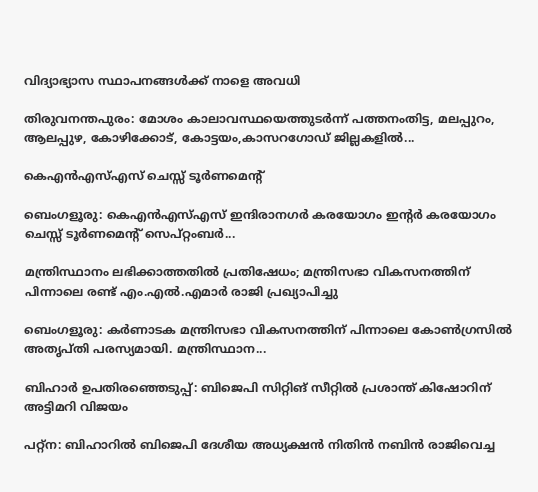വിദ്യാഭ്യാസ സ്ഥാപനങ്ങള്‍ക്ക് നാളെ അവധി

തിരുവനന്തപുരം: മോശം കാലാവസ്ഥയെത്തുടര്‍ന്ന് പത്തനംതിട്ട, മലപ്പുറം, ആലപ്പുഴ, കോഴിക്കോട്, കോട്ടയം,കാസറഗോഡ് ജില്ലകളില്‍...

കെഎൻഎസ്എസ് ചെസ്സ് ടൂർണമെന്റ്

ബെംഗളൂരു: കെഎൻഎസ്എസ് ഇന്ദിരാനഗർ കരയോഗം ഇന്റർ കരയോഗം ചെസ്സ് ടൂർണമെന്റ് സെപ്റ്റംബർ...

മന്ത്രിസ്ഥാനം ലഭിക്കാത്തതിൽ പ്രതിഷേധം; മന്ത്രിസഭാ വികസനത്തിന് പിന്നാലെ രണ്ട് എം.എൽ.എമാർ രാജി പ്രഖ്യാപിച്ചു

ബെംഗളൂരു: കർണാടക മന്ത്രിസഭാ വികസനത്തിന് പിന്നാലെ കോൺഗ്രസിൽ അതൃപ്തി പരസ്യമായി. മന്ത്രിസ്ഥാന...

ബിഹാര്‍ ഉപതിരഞ്ഞെടുപ്പ്: ബിജെപി സിറ്റിങ് സീറ്റില്‍ പ്രശാന്ത് കിഷോറിന് അട്ടിമറി വിജയം

പറ്റ്‌ന: ബിഹാറില്‍ ബിജെപി ദേശീയ അധ്യക്ഷന്‍ നിതിന്‍ നബിന്‍ രാജിവെച്ച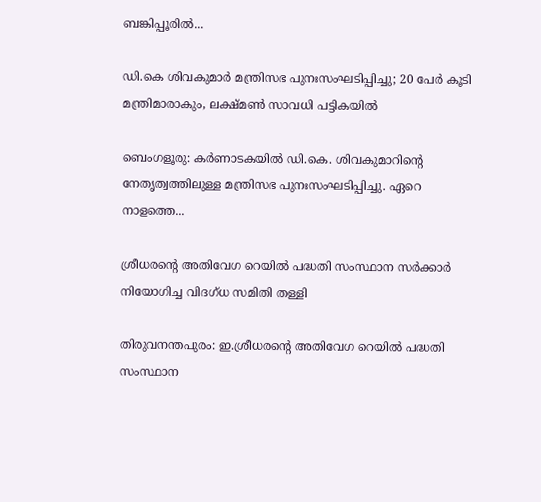ബങ്കിപ്പൂരില്‍...

ഡി.കെ ശിവകുമാര്‍ മന്ത്രിസഭ പുനഃസംഘടിപ്പിച്ചു; 20 പേര്‍ കൂടി മന്ത്രിമാരാകും, ലക്ഷ്മൺ സാവധി പട്ടികയിൽ

ബെംഗളൂരു: കർണാടകയിൽ ഡി.കെ. ശിവകുമാറിന്റെ നേതൃത്വത്തിലുള്ള മന്ത്രിസഭ പുനഃസംഘടിപ്പിച്ചു. ഏറെ നാളത്തെ...

ശ്രീധരന്റെ അതിവേഗ റെയില്‍ പദ്ധതി സംസ്ഥാന സര്‍ക്കാര്‍ നിയോഗിച്ച വിദഗ്ധ സമിതി തള്ളി

തിരുവനന്തപുരം: ഇ.ശ്രീധരന്റെ അതിവേഗ റെയില്‍ പദ്ധതി സംസ്ഥാന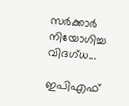സര്‍ക്കാര്‍ നിയോഗിച്ച വിദഗ്ധ...

ഇപിഎഫ്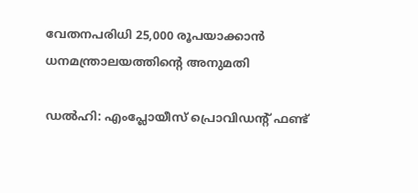വേതനപരിധി 25,000 രൂപയാക്കാൻ ധനമന്ത്രാലയത്തിന്റെ അനുമതി

ഡല്‍ഹി: എംപ്ലോയീസ് പ്രൊവിഡന്റ് ഫണ്ട്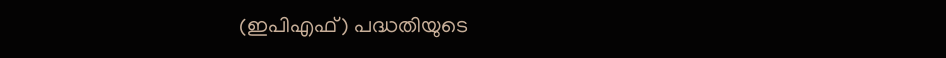(ഇപിഎഫ്) പദ്ധതിയുടെ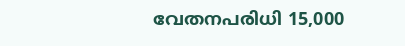വേതനപരിധി 15,000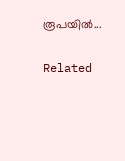രൂപയില്‍...

Related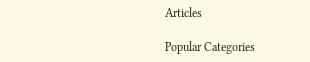Articles

Popular Categories